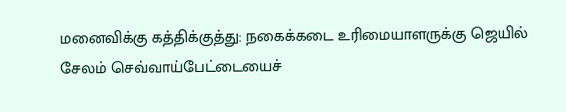மனைவிக்கு கத்திக்குத்து: நகைக்கடை உரிமையாளருக்கு ஜெயில்
சேலம் செவ்வாய்பேட்டையைச்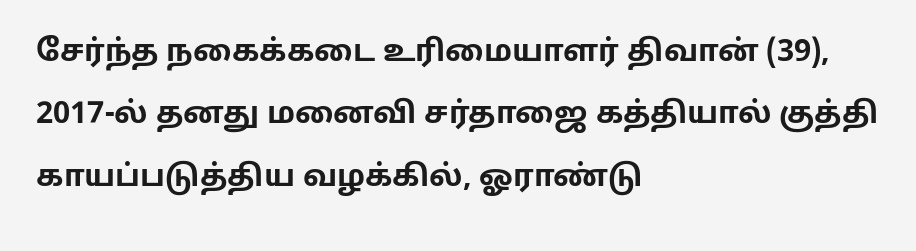சேர்ந்த நகைக்கடை உரிமையாளர் திவான் (39), 2017-ல் தனது மனைவி சர்தாஜை கத்தியால் குத்தி காயப்படுத்திய வழக்கில், ஓராண்டு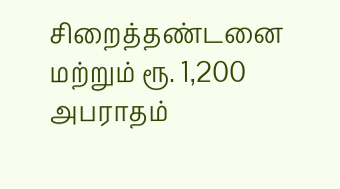சிறைத்தண்டனை மற்றும் ரூ. 1,200 அபராதம்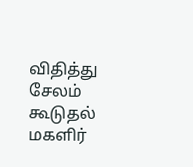விதித்து சேலம் கூடுதல் மகளிர்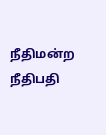நீதிமன்ற நீதிபதி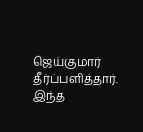ஜெய்குமார் தீர்ப்பளித்தார். இந்த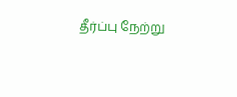தீர்ப்பு நேற்று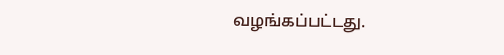வழங்கப்பட்டது.